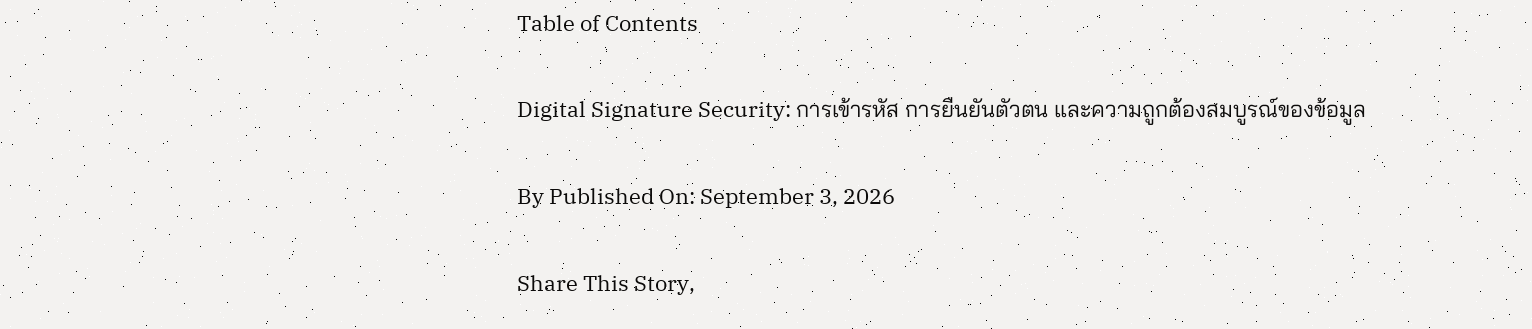Table of Contents

Digital Signature Security: การเข้ารหัส การยืนยันตัวตน และความถูกต้องสมบูรณ์ของข้อมูล

By Published On: September 3, 2026

Share This Story,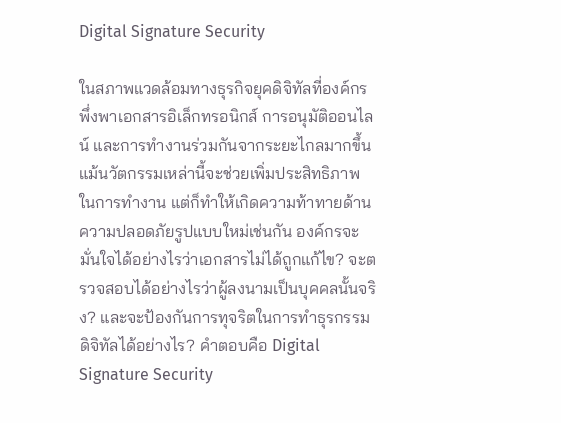Digital Signature Security

ในสภาพแวดล้อมทางธุรกิจยุคดิจิทัลที่องค์กรพึ่งพาเอกสารอิเล็กทรอนิกส์ การอนุมัติออนไลน์ และการทำงานร่วมกันจากระยะไกลมากขึ้น แม้นวัตกรรมเหล่านี้จะช่วยเพิ่มประสิทธิภาพในการทำงาน แต่ก็ทำให้เกิดความท้าทายด้านความปลอดภัยรูปแบบใหม่เช่นกัน องค์กรจะมั่นใจได้อย่างไรว่าเอกสารไม่ได้ถูกแก้ไข? จะตรวจสอบได้อย่างไรว่าผู้ลงนามเป็นบุคคลนั้นจริง? และจะป้องกันการทุจริตในการทำธุรกรรมดิจิทัลได้อย่างไร? คำตอบคือ Digital Signature Security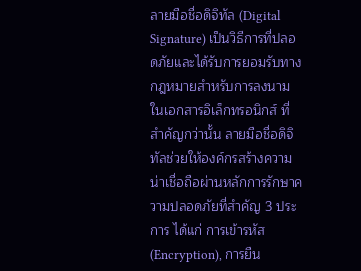ลายมือชื่อดิจิทัล (Digital Signature) เป็นวิธีการที่ปลอดภัยและได้รับการยอมรับทางกฎหมายสำหรับการลงนามในเอกสารอิเล็กทรอนิกส์ ที่สำคัญกว่านั้น ลายมือชื่อดิจิทัลช่วยให้องค์กรสร้างความน่าเชื่อถือผ่านหลักการรักษาความปลอดภัยที่สำคัญ 3 ประการ ได้แก่ การเข้ารหัส (Encryption), การยืน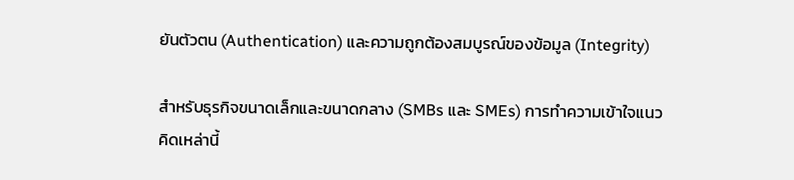ยันตัวตน (Authentication) และความถูกต้องสมบูรณ์ของข้อมูล (Integrity)

สำหรับธุรกิจขนาดเล็กและขนาดกลาง (SMBs และ SMEs) การทำความเข้าใจแนวคิดเหล่านี้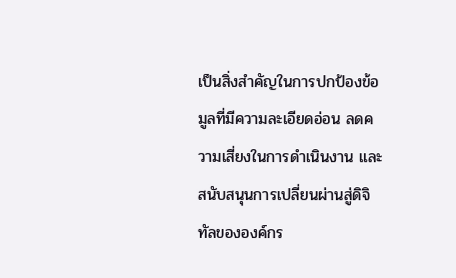เป็นสิ่งสำคัญในการปกป้องข้อมูลที่มีความละเอียดอ่อน ลดความเสี่ยงในการดำเนินงาน และสนับสนุนการเปลี่ยนผ่านสู่ดิจิทัลขององค์กร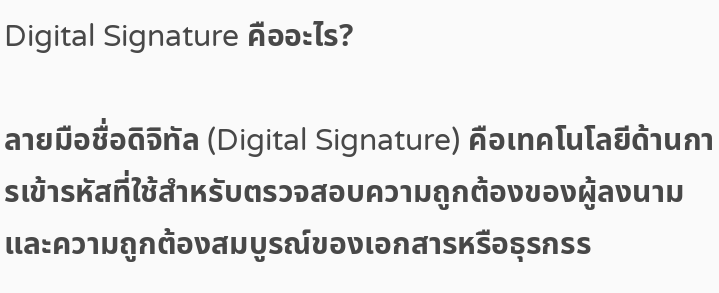Digital Signature คืออะไร?

ลายมือชื่อดิจิทัล (Digital Signature) คือเทคโนโลยีด้านการเข้ารหัสที่ใช้สำหรับตรวจสอบความถูกต้องของผู้ลงนามและความถูกต้องสมบูรณ์ของเอกสารหรือธุรกรร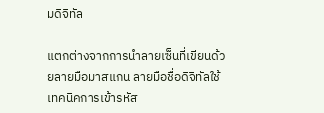มดิจิทัล

แตกต่างจากการนำลายเซ็นที่เขียนด้วยลายมือมาสแกน ลายมือชื่อดิจิทัลใช้เทคนิคการเข้ารหัส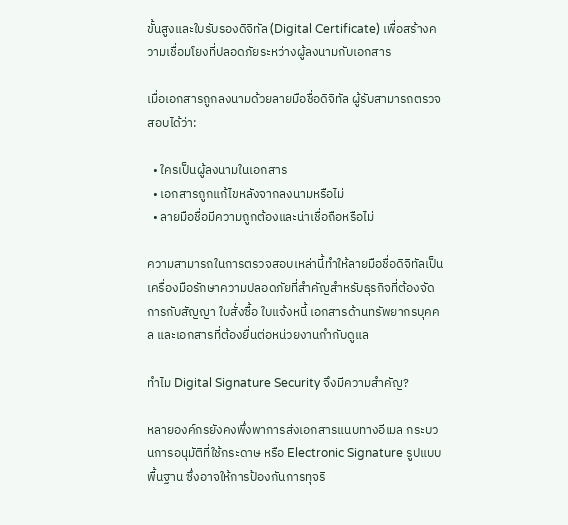ขั้นสูงและใบรับรองดิจิทัล (Digital Certificate) เพื่อสร้างความเชื่อมโยงที่ปลอดภัยระหว่างผู้ลงนามกับเอกสาร

เมื่อเอกสารถูกลงนามด้วยลายมือชื่อดิจิทัล ผู้รับสามารถตรวจสอบได้ว่า:

  • ใครเป็นผู้ลงนามในเอกสาร
  • เอกสารถูกแก้ไขหลังจากลงนามหรือไม่
  • ลายมือชื่อมีความถูกต้องและน่าเชื่อถือหรือไม่

ความสามารถในการตรวจสอบเหล่านี้ทำให้ลายมือชื่อดิจิทัลเป็นเครื่องมือรักษาความปลอดภัยที่สำคัญสำหรับธุรกิจที่ต้องจัดการกับสัญญา ใบสั่งซื้อ ใบแจ้งหนี้ เอกสารด้านทรัพยากรบุคคล และเอกสารที่ต้องยื่นต่อหน่วยงานกำกับดูแล

ทำไม Digital Signature Security จึงมีความสำคัญ?

หลายองค์กรยังคงพึ่งพาการส่งเอกสารแนบทางอีเมล กระบวนการอนุมัติที่ใช้กระดาษ หรือ Electronic Signature รูปแบบพื้นฐาน ซึ่งอาจให้การป้องกันการทุจริ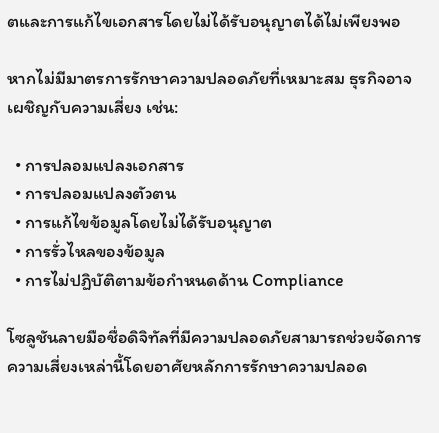ตและการแก้ไขเอกสารโดยไม่ได้รับอนุญาตได้ไม่เพียงพอ

หากไม่มีมาตรการรักษาความปลอดภัยที่เหมาะสม ธุรกิจอาจเผชิญกับความเสี่ยง เช่น:

  • การปลอมแปลงเอกสาร
  • การปลอมแปลงตัวตน
  • การแก้ไขข้อมูลโดยไม่ได้รับอนุญาต
  • การรั่วไหลของข้อมูล
  • การไม่ปฏิบัติตามข้อกำหนดด้าน Compliance

โซลูชันลายมือชื่อดิจิทัลที่มีความปลอดภัยสามารถช่วยจัดการความเสี่ยงเหล่านี้โดยอาศัยหลักการรักษาความปลอด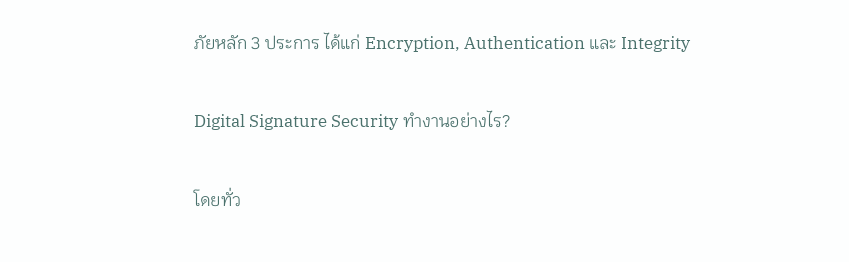ภัยหลัก 3 ประการ ได้แก่ Encryption, Authentication และ Integrity

Digital Signature Security ทำงานอย่างไร?

โดยทั่ว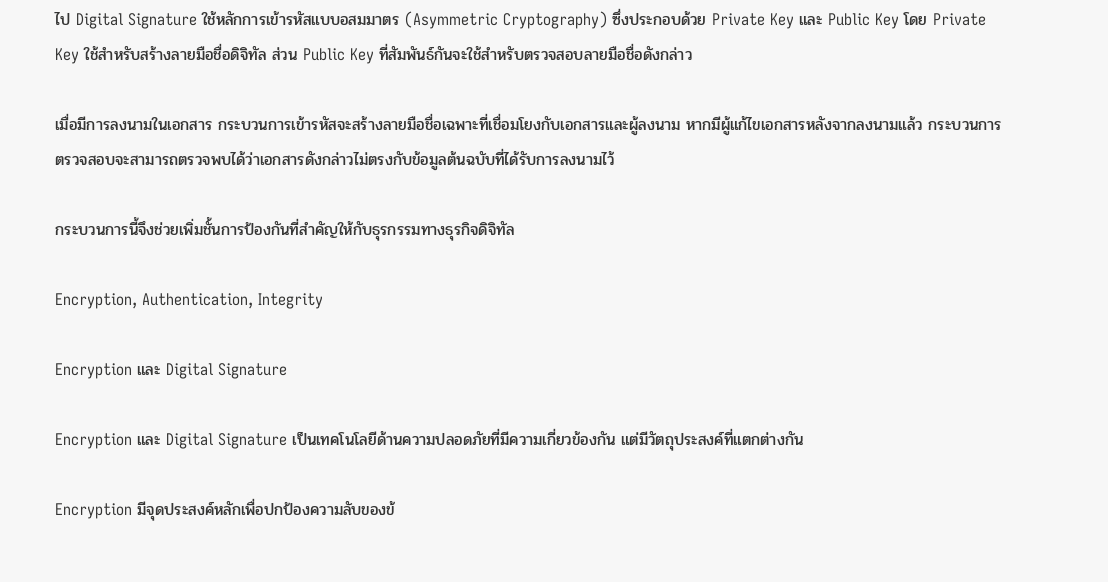ไป Digital Signature ใช้หลักการเข้ารหัสแบบอสมมาตร (Asymmetric Cryptography) ซึ่งประกอบด้วย Private Key และ Public Key โดย Private Key ใช้สำหรับสร้างลายมือชื่อดิจิทัล ส่วน Public Key ที่สัมพันธ์กันจะใช้สำหรับตรวจสอบลายมือชื่อดังกล่าว

เมื่อมีการลงนามในเอกสาร กระบวนการเข้ารหัสจะสร้างลายมือชื่อเฉพาะที่เชื่อมโยงกับเอกสารและผู้ลงนาม หากมีผู้แก้ไขเอกสารหลังจากลงนามแล้ว กระบวนการตรวจสอบจะสามารถตรวจพบได้ว่าเอกสารดังกล่าวไม่ตรงกับข้อมูลต้นฉบับที่ได้รับการลงนามไว้

กระบวนการนี้จึงช่วยเพิ่มชั้นการป้องกันที่สำคัญให้กับธุรกรรมทางธุรกิจดิจิทัล

Encryption, Authentication, Integrity

Encryption และ Digital Signature

Encryption และ Digital Signature เป็นเทคโนโลยีด้านความปลอดภัยที่มีความเกี่ยวข้องกัน แต่มีวัตถุประสงค์ที่แตกต่างกัน

Encryption มีจุดประสงค์หลักเพื่อปกป้องความลับของข้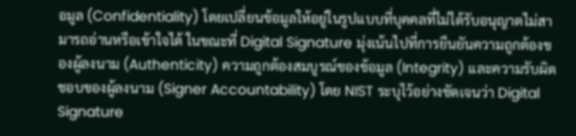อมูล (Confidentiality) โดยเปลี่ยนข้อมูลให้อยู่ในรูปแบบที่บุคคลที่ไม่ได้รับอนุญาตไม่สามารถอ่านหรือเข้าใจได้ ในขณะที่ Digital Signature มุ่งเน้นไปที่การยืนยันความถูกต้องของผู้ลงนาม (Authenticity) ความถูกต้องสมบูรณ์ของข้อมูล (Integrity) และความรับผิดชอบของผู้ลงนาม (Signer Accountability) โดย NIST ระบุไว้อย่างชัดเจนว่า Digital Signature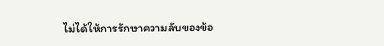ไม่ได้ให้การรักษาความลับของข้อ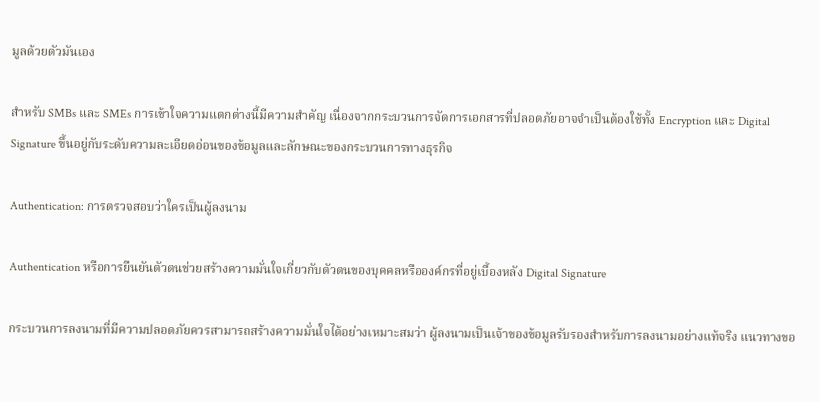มูลด้วยตัวมันเอง

สำหรับ SMBs และ SMEs การเข้าใจความแตกต่างนี้มีความสำคัญ เนื่องจากกระบวนการจัดการเอกสารที่ปลอดภัยอาจจำเป็นต้องใช้ทั้ง Encryption และ Digital Signature ขึ้นอยู่กับระดับความละเอียดอ่อนของข้อมูลและลักษณะของกระบวนการทางธุรกิจ

Authentication: การตรวจสอบว่าใครเป็นผู้ลงนาม

Authentication หรือการยืนยันตัวตนช่วยสร้างความมั่นใจเกี่ยวกับตัวตนของบุคคลหรือองค์กรที่อยู่เบื้องหลัง Digital Signature

กระบวนการลงนามที่มีความปลอดภัยควรสามารถสร้างความมั่นใจได้อย่างเหมาะสมว่า ผู้ลงนามเป็นเจ้าของข้อมูลรับรองสำหรับการลงนามอย่างแท้จริง แนวทางขอ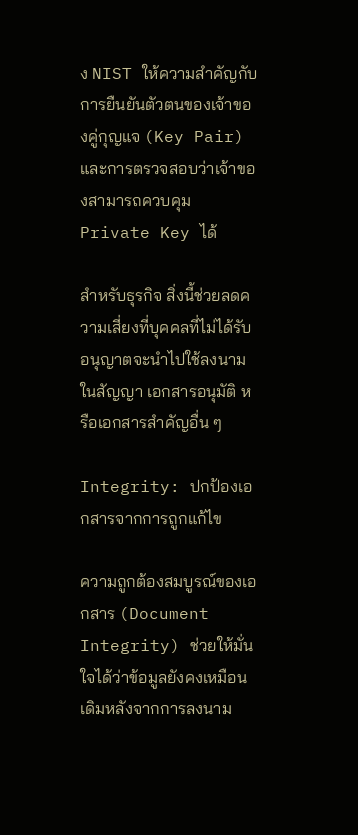ง NIST ให้ความสำคัญกับการยืนยันตัวตนของเจ้าของคู่กุญแจ (Key Pair) และการตรวจสอบว่าเจ้าของสามารถควบคุม Private Key ได้

สำหรับธุรกิจ สิ่งนี้ช่วยลดความเสี่ยงที่บุคคลที่ไม่ได้รับอนุญาตจะนำไปใช้ลงนามในสัญญา เอกสารอนุมัติ หรือเอกสารสำคัญอื่น ๆ

Integrity: ปกป้องเอกสารจากการถูกแก้ไข

ความถูกต้องสมบูรณ์ของเอกสาร (Document Integrity) ช่วยให้มั่นใจได้ว่าข้อมูลยังคงเหมือนเดิมหลังจากการลงนาม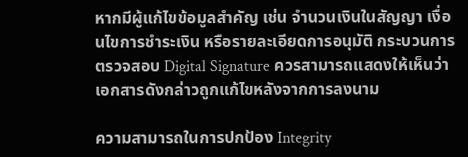หากมีผู้แก้ไขข้อมูลสำคัญ เช่น จำนวนเงินในสัญญา เงื่อนไขการชำระเงิน หรือรายละเอียดการอนุมัติ กระบวนการตรวจสอบ Digital Signature ควรสามารถแสดงให้เห็นว่าเอกสารดังกล่าวถูกแก้ไขหลังจากการลงนาม

ความสามารถในการปกป้อง Integrity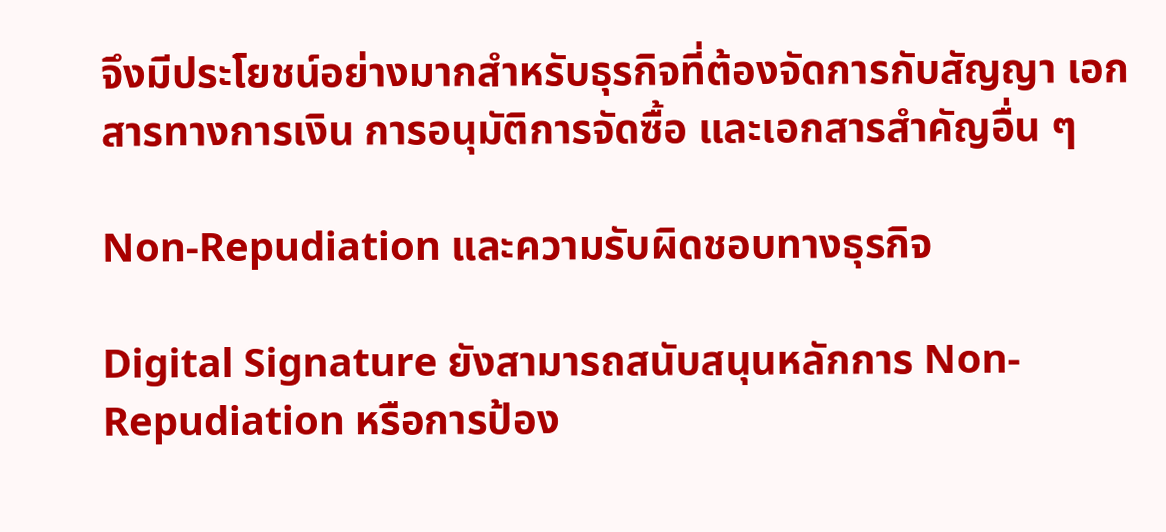จึงมีประโยชน์อย่างมากสำหรับธุรกิจที่ต้องจัดการกับสัญญา เอกสารทางการเงิน การอนุมัติการจัดซื้อ และเอกสารสำคัญอื่น ๆ

Non-Repudiation และความรับผิดชอบทางธุรกิจ

Digital Signature ยังสามารถสนับสนุนหลักการ Non-Repudiation หรือการป้อง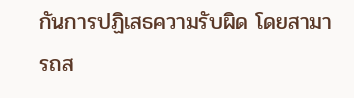กันการปฏิเสธความรับผิด โดยสามารถส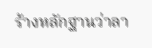ร้างหลักฐานว่าลา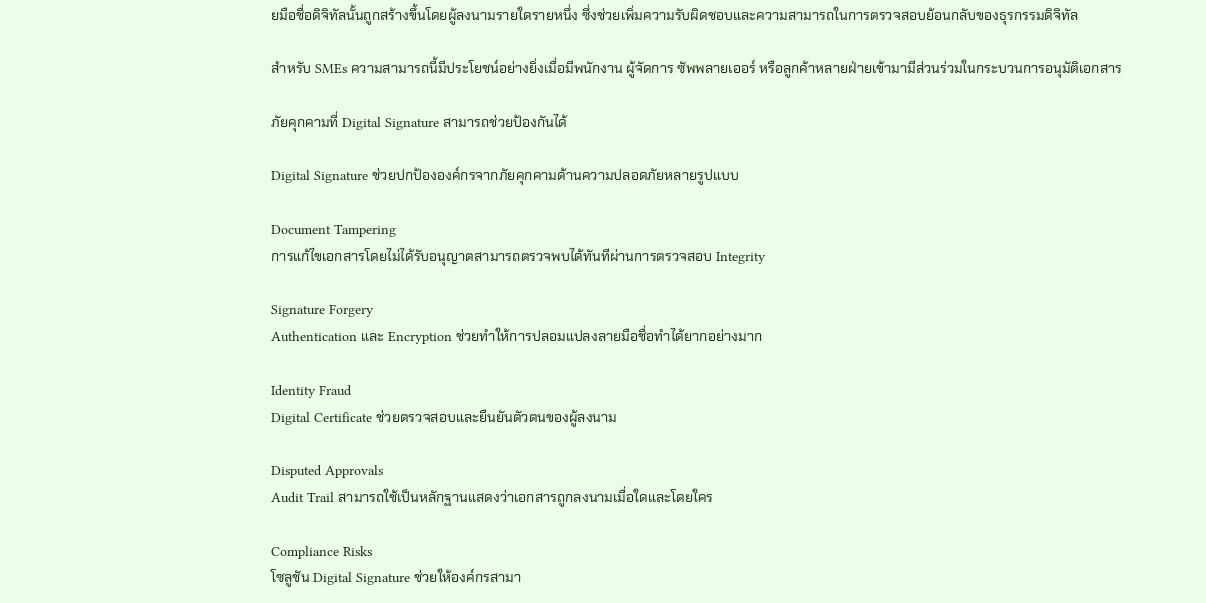ยมือชื่อดิจิทัลนั้นถูกสร้างขึ้นโดยผู้ลงนามรายใดรายหนึ่ง ซึ่งช่วยเพิ่มความรับผิดชอบและความสามารถในการตรวจสอบย้อนกลับของธุรกรรมดิจิทัล

สำหรับ SMEs ความสามารถนี้มีประโยชน์อย่างยิ่งเมื่อมีพนักงาน ผู้จัดการ ซัพพลายเออร์ หรือลูกค้าหลายฝ่ายเข้ามามีส่วนร่วมในกระบวนการอนุมัติเอกสาร

ภัยคุกคามที่ Digital Signature สามารถช่วยป้องกันได้

Digital Signature ช่วยปกป้ององค์กรจากภัยคุกคามด้านความปลอดภัยหลายรูปแบบ

Document Tampering
การแก้ไขเอกสารโดยไม่ได้รับอนุญาตสามารถตรวจพบได้ทันทีผ่านการตรวจสอบ Integrity

Signature Forgery
Authentication และ Encryption ช่วยทำให้การปลอมแปลงลายมือชื่อทำได้ยากอย่างมาก

Identity Fraud
Digital Certificate ช่วยตรวจสอบและยืนยันตัวตนของผู้ลงนาม

Disputed Approvals
Audit Trail สามารถใช้เป็นหลักฐานแสดงว่าเอกสารถูกลงนามเมื่อใดและโดยใคร

Compliance Risks
โซลูชัน Digital Signature ช่วยให้องค์กรสามา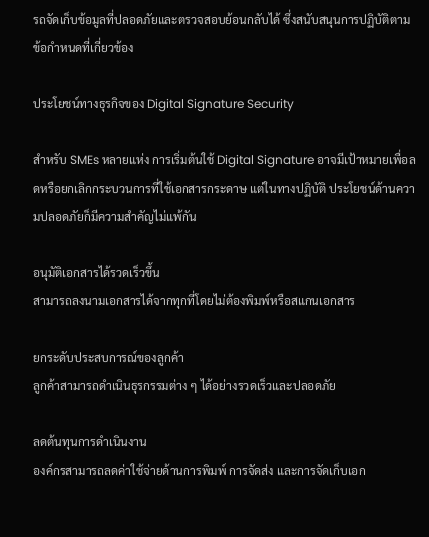รถจัดเก็บข้อมูลที่ปลอดภัยและตรวจสอบย้อนกลับได้ ซึ่งสนับสนุนการปฏิบัติตามข้อกำหนดที่เกี่ยวข้อง

ประโยชน์ทางธุรกิจของ Digital Signature Security

สำหรับ SMEs หลายแห่ง การเริ่มต้นใช้ Digital Signature อาจมีเป้าหมายเพื่อลดหรือยกเลิกกระบวนการที่ใช้เอกสารกระดาษ แต่ในทางปฏิบัติ ประโยชน์ด้านความปลอดภัยก็มีความสำคัญไม่แพ้กัน

อนุมัติเอกสารได้รวดเร็วขึ้น
สามารถลงนามเอกสารได้จากทุกที่โดยไม่ต้องพิมพ์หรือสแกนเอกสาร

ยกระดับประสบการณ์ของลูกค้า
ลูกค้าสามารถดำเนินธุรกรรมต่าง ๆ ได้อย่างรวดเร็วและปลอดภัย

ลดต้นทุนการดำเนินงาน
องค์กรสามารถลดค่าใช้จ่ายด้านการพิมพ์ การจัดส่ง และการจัดเก็บเอก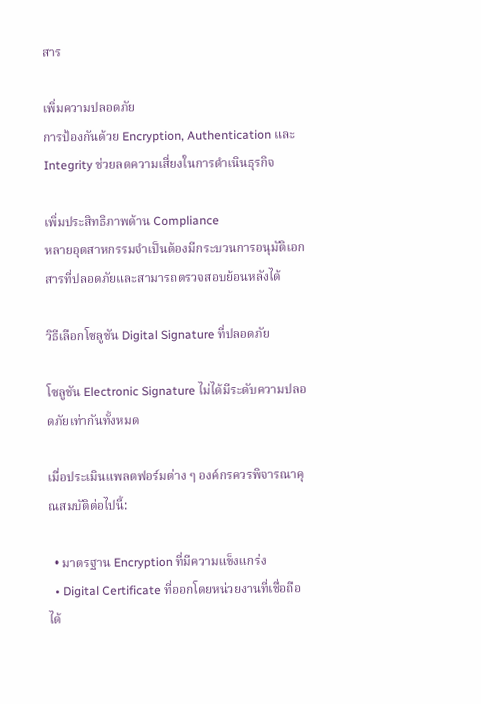สาร

เพิ่มความปลอดภัย
การป้องกันด้วย Encryption, Authentication และ Integrity ช่วยลดความเสี่ยงในการดำเนินธุรกิจ

เพิ่มประสิทธิภาพด้าน Compliance
หลายอุตสาหกรรมจำเป็นต้องมีกระบวนการอนุมัติเอกสารที่ปลอดภัยและสามารถตรวจสอบย้อนหลังได้

วิธีเลือกโซลูชัน Digital Signature ที่ปลอดภัย

โซลูชัน Electronic Signature ไม่ได้มีระดับความปลอดภัยเท่ากันทั้งหมด

เมื่อประเมินแพลตฟอร์มต่าง ๆ องค์กรควรพิจารณาคุณสมบัติต่อไปนี้:

  • มาตรฐาน Encryption ที่มีความแข็งแกร่ง
  • Digital Certificate ที่ออกโดยหน่วยงานที่เชื่อถือได้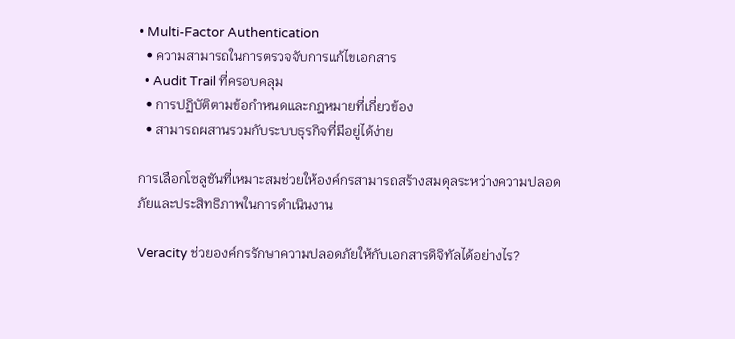• Multi-Factor Authentication
  • ความสามารถในการตรวจจับการแก้ไขเอกสาร
  • Audit Trail ที่ครอบคลุม
  • การปฏิบัติตามข้อกำหนดและกฎหมายที่เกี่ยวข้อง
  • สามารถผสานรวมกับระบบธุรกิจที่มีอยู่ได้ง่าย

การเลือกโซลูชันที่เหมาะสมช่วยให้องค์กรสามารถสร้างสมดุลระหว่างความปลอดภัยและประสิทธิภาพในการดำเนินงาน

Veracity ช่วยองค์กรรักษาความปลอดภัยให้กับเอกสารดิจิทัลได้อย่างไร?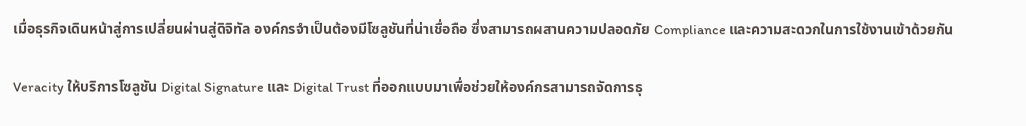เมื่อธุรกิจเดินหน้าสู่การเปลี่ยนผ่านสู่ดิจิทัล องค์กรจำเป็นต้องมีโซลูชันที่น่าเชื่อถือ ซึ่งสามารถผสานความปลอดภัย Compliance และความสะดวกในการใช้งานเข้าด้วยกัน

Veracity ให้บริการโซลูชัน Digital Signature และ Digital Trust ที่ออกแบบมาเพื่อช่วยให้องค์กรสามารถจัดการธุ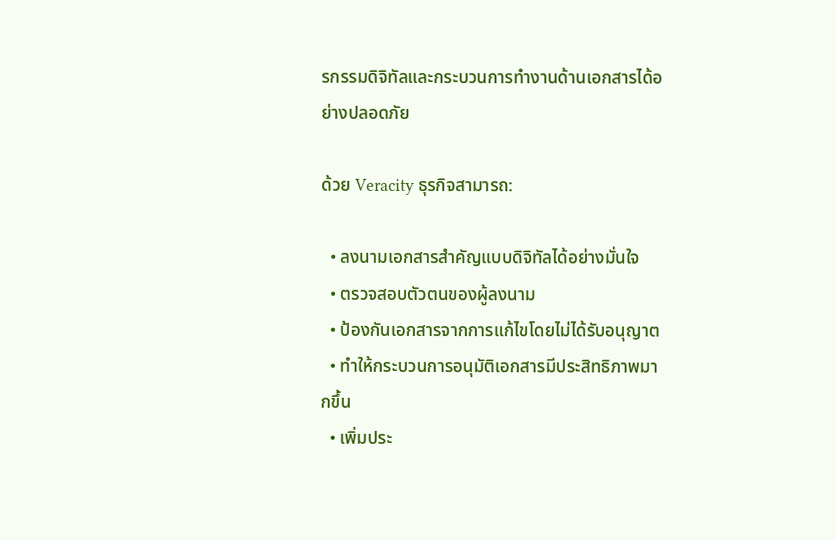รกรรมดิจิทัลและกระบวนการทำงานด้านเอกสารได้อย่างปลอดภัย

ด้วย Veracity ธุรกิจสามารถ:

  • ลงนามเอกสารสำคัญแบบดิจิทัลได้อย่างมั่นใจ
  • ตรวจสอบตัวตนของผู้ลงนาม
  • ป้องกันเอกสารจากการแก้ไขโดยไม่ได้รับอนุญาต
  • ทำให้กระบวนการอนุมัติเอกสารมีประสิทธิภาพมากขึ้น
  • เพิ่มประ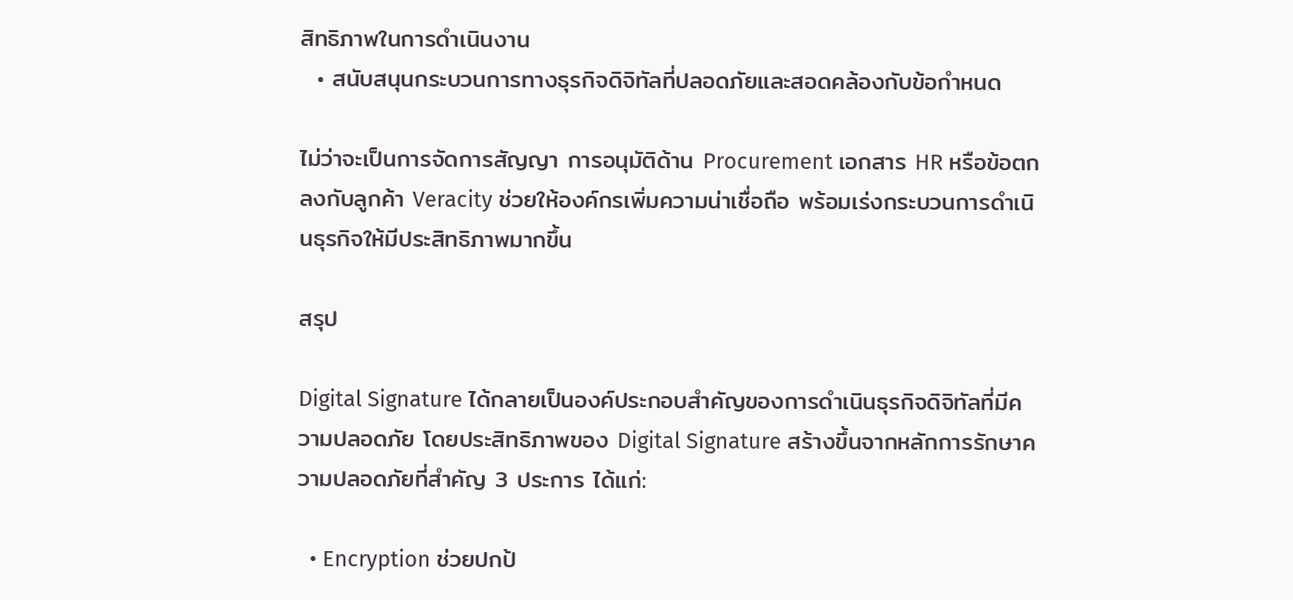สิทธิภาพในการดำเนินงาน
  • สนับสนุนกระบวนการทางธุรกิจดิจิทัลที่ปลอดภัยและสอดคล้องกับข้อกำหนด

ไม่ว่าจะเป็นการจัดการสัญญา การอนุมัติด้าน Procurement เอกสาร HR หรือข้อตกลงกับลูกค้า Veracity ช่วยให้องค์กรเพิ่มความน่าเชื่อถือ พร้อมเร่งกระบวนการดำเนินธุรกิจให้มีประสิทธิภาพมากขึ้น

สรุป

Digital Signature ได้กลายเป็นองค์ประกอบสำคัญของการดำเนินธุรกิจดิจิทัลที่มีความปลอดภัย โดยประสิทธิภาพของ Digital Signature สร้างขึ้นจากหลักการรักษาความปลอดภัยที่สำคัญ 3 ประการ ได้แก่:

  • Encryption ช่วยปกป้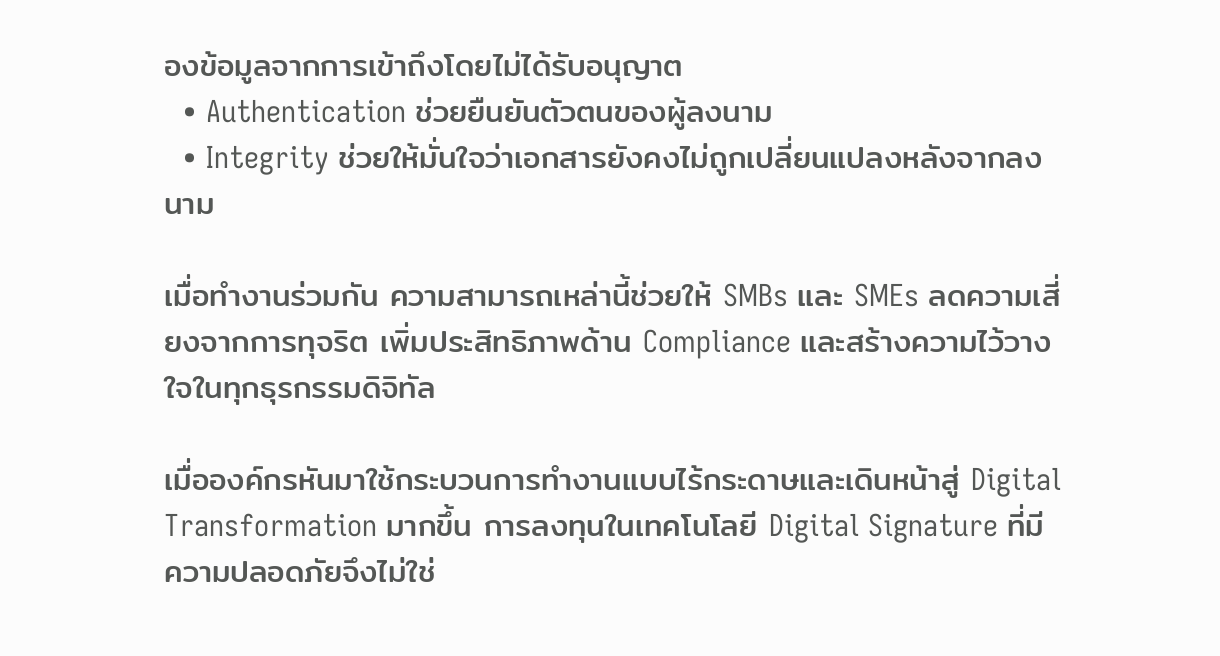องข้อมูลจากการเข้าถึงโดยไม่ได้รับอนุญาต
  • Authentication ช่วยยืนยันตัวตนของผู้ลงนาม
  • Integrity ช่วยให้มั่นใจว่าเอกสารยังคงไม่ถูกเปลี่ยนแปลงหลังจากลงนาม

เมื่อทำงานร่วมกัน ความสามารถเหล่านี้ช่วยให้ SMBs และ SMEs ลดความเสี่ยงจากการทุจริต เพิ่มประสิทธิภาพด้าน Compliance และสร้างความไว้วางใจในทุกธุรกรรมดิจิทัล

เมื่อองค์กรหันมาใช้กระบวนการทำงานแบบไร้กระดาษและเดินหน้าสู่ Digital Transformation มากขึ้น การลงทุนในเทคโนโลยี Digital Signature ที่มีความปลอดภัยจึงไม่ใช่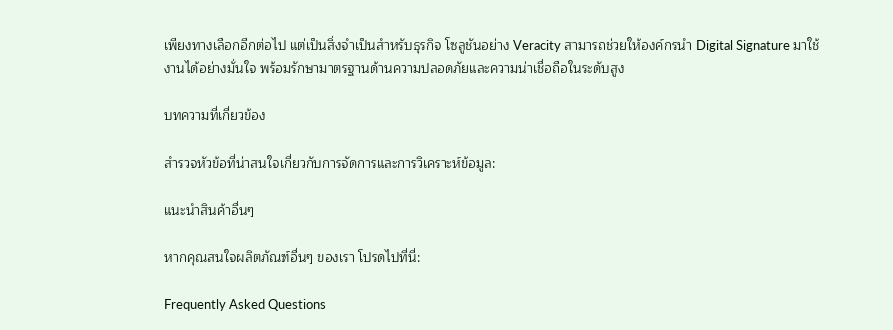เพียงทางเลือกอีกต่อไป แต่เป็นสิ่งจำเป็นสำหรับธุรกิจ โซลูชันอย่าง Veracity สามารถช่วยให้องค์กรนำ Digital Signature มาใช้งานได้อย่างมั่นใจ พร้อมรักษามาตรฐานด้านความปลอดภัยและความน่าเชื่อถือในระดับสูง

บทความที่เกี่ยวข้อง

สำรวจหัวข้อที่น่าสนใจเกี่ยวกับการจัดการและการวิเคราะห์ข้อมูล:

แนะนำสินค้าอื่นๆ

หากคุณสนใจผลิตภัณฑ์อื่นๆ ของเรา โปรดไปที่นี่:

Frequently Asked Questions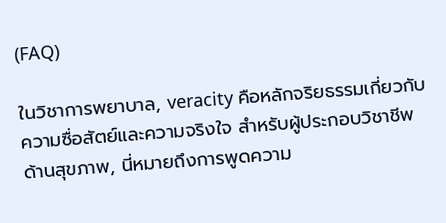(FAQ)

ในวิชาการพยาบาล, veracity คือหลักจริยธรรมเกี่ยวกับความซื่อสัตย์และความจริงใจ สำหรับผู้ประกอบวิชาชีพด้านสุขภาพ, นี่หมายถึงการพูดความ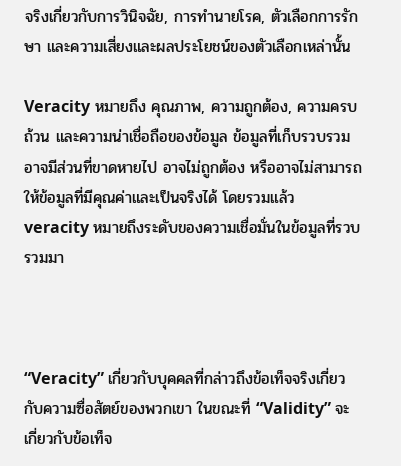จริงเกี่ยวกับการวินิจฉัย, การทำนายโรค, ตัวเลือกการรักษา และความเสี่ยงและผลประโยชน์ของตัวเลือกเหล่านั้น

Veracity หมายถึง คุณภาพ, ความถูกต้อง, ความครบถ้วน และความน่าเชื่อถือของข้อมูล ข้อมูลที่เก็บรวบรวมอาจมีส่วนที่ขาดหายไป อาจไม่ถูกต้อง หรืออาจไม่สามารถให้ข้อมูลที่มีคุณค่าและเป็นจริงได้ โดยรวมแล้ว veracity หมายถึงระดับของความเชื่อมั่นในข้อมูลที่รวบรวมมา



“Veracity” เกี่ยวกับบุคคลที่กล่าวถึงข้อเท็จจริงเกี่ยวกับความซื่อสัตย์ของพวกเขา ในขณะที่ “Validity” จะเกี่ยวกับข้อเท็จ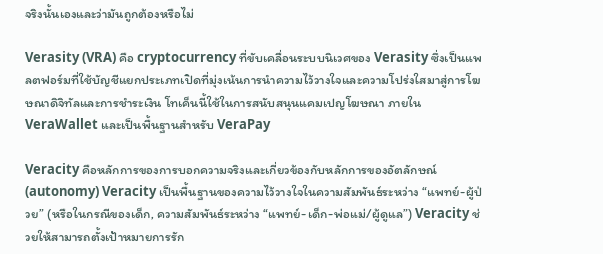จริงนั้นเองและว่ามันถูกต้องหรือไม่

Verasity (VRA) คือ cryptocurrency ที่ขับเคลื่อนระบบนิเวศของ Verasity ซึ่งเป็นแพลตฟอร์มที่ใช้บัญชีแยกประเภทเปิดที่มุ่งเน้นการนำความไว้วางใจและความโปร่งใสมาสู่การโฆษณาดิจิทัลและการชำระเงิน โทเค็นนี้ใช้ในการสนับสนุนแคมเปญโฆษณา ภายใน VeraWallet และเป็นพื้นฐานสำหรับ VeraPay

Veracity คือหลักการของการบอกความจริงและเกี่ยวข้องกับหลักการของอัตลักษณ์ (autonomy) Veracity เป็นพื้นฐานของความไว้วางใจในความสัมพันธ์ระหว่าง “แพทย์-ผู้ป่วย” (หรือในกรณีของเด็ก, ความสัมพันธ์ระหว่าง “แพทย์-เด็ก-พ่อแม่/ผู้ดูแล”) Veracity ช่วยให้สามารถตั้งเป้าหมายการรัก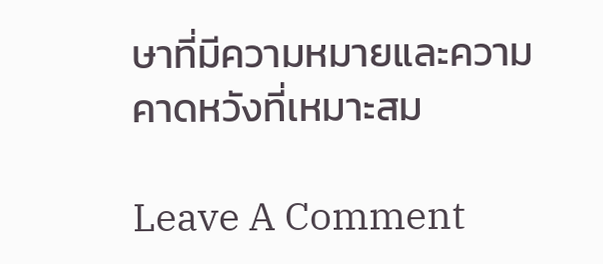ษาที่มีความหมายและความคาดหวังที่เหมาะสม

Leave A Comment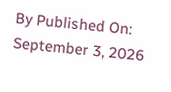By Published On: September 3, 2026